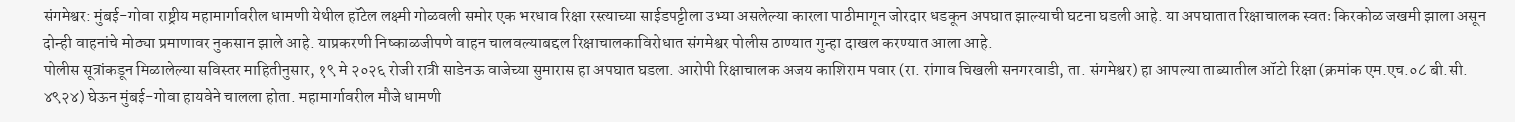संगमेश्वर: मुंबई-गोवा राष्ट्रीय महामार्गावरील धामणी येथील हॉटेल लक्ष्मी गोळवली समोर एक भरधाव रिक्षा रस्त्याच्या साईडपट्टीला उभ्या असलेल्या कारला पाठीमागून जोरदार धडकून अपघात झाल्याची घटना घडली आहे. या अपघातात रिक्षाचालक स्वतः किरकोळ जखमी झाला असून दोन्ही वाहनांचे मोठ्या प्रमाणावर नुकसान झाले आहे. याप्रकरणी निष्काळजीपणे वाहन चालवल्याबद्दल रिक्षाचालकाविरोधात संगमेश्वर पोलीस ठाण्यात गुन्हा दाखल करण्यात आला आहे.
पोलीस सूत्रांकडून मिळालेल्या सविस्तर माहितीनुसार, १९ मे २०२६ रोजी रात्री साडेनऊ वाजेच्या सुमारास हा अपघात घडला. आरोपी रिक्षाचालक अजय काशिराम पवार (रा. रांगाव चिखली सनगरवाडी, ता. संगमेश्वर) हा आपल्या ताब्यातील ऑटो रिक्षा (क्रमांक एम.एच.०८ बी.सी. ४९२४) घेऊन मुंबई-गोवा हायवेने चालला होता. महामार्गावरील मौजे धामणी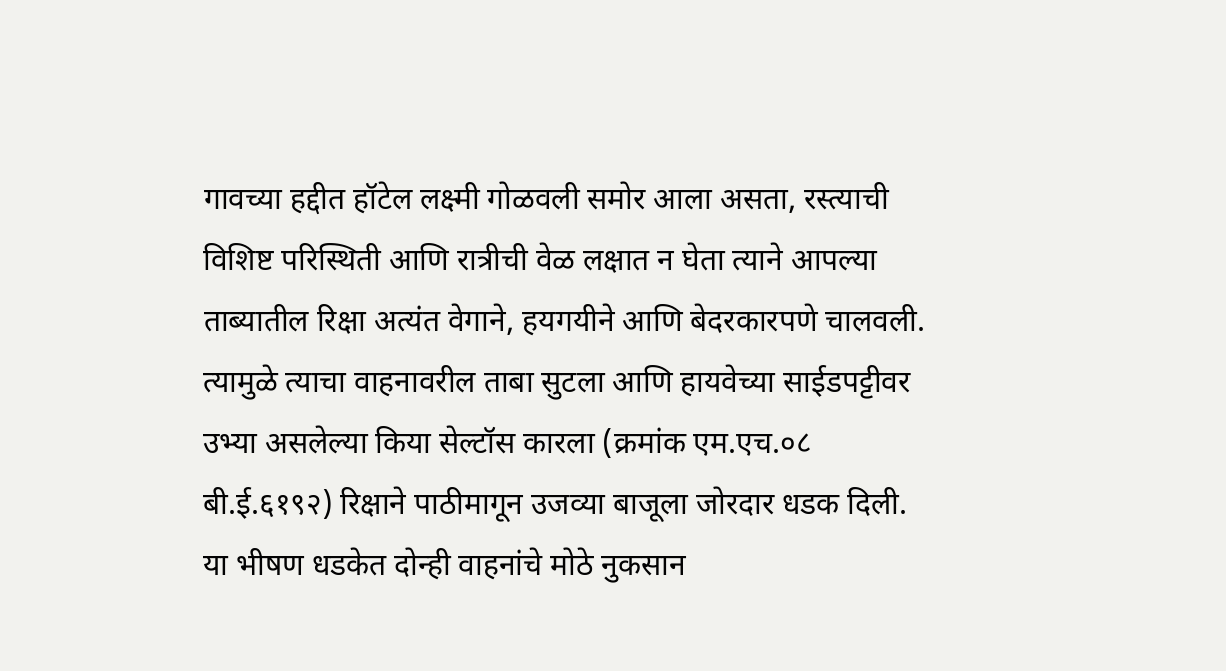गावच्या हद्दीत हॉटेल लक्ष्मी गोळवली समोर आला असता, रस्त्याची विशिष्ट परिस्थिती आणि रात्रीची वेळ लक्षात न घेता त्याने आपल्या ताब्यातील रिक्षा अत्यंत वेगाने, हयगयीने आणि बेदरकारपणे चालवली. त्यामुळे त्याचा वाहनावरील ताबा सुटला आणि हायवेच्या साईडपट्टीवर उभ्या असलेल्या किया सेल्टॉस कारला (क्रमांक एम.एच.०८ बी.ई.६१९२) रिक्षाने पाठीमागून उजव्या बाजूला जोरदार धडक दिली.
या भीषण धडकेत दोन्ही वाहनांचे मोठे नुकसान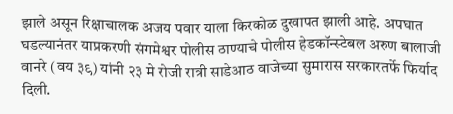झाले असून रिक्षाचालक अजय पवार याला किरकोळ दुखापत झाली आहे. अपघात घडल्यानंतर याप्रकरणी संगमेश्वर पोलीस ठाण्याचे पोलीस हेडकॉन्स्टेबल अरुण बालाजी वानरे (वय ३९) यांनी २३ मे रोजी रात्री साडेआठ वाजेच्या सुमारास सरकारतर्फे फिर्याद दिली.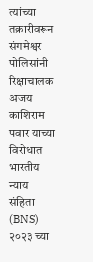त्यांच्या तक्रारीवरून संगमेश्वर पोलिसांनी रिक्षाचालक अजय काशिराम पवार याच्या विरोधात भारतीय न्याय संहिता (BNS) २०२३ च्या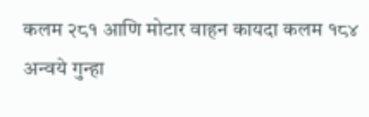कलम २८१ आणि मोटार वाहन कायदा कलम १८४ अन्वये गुन्हा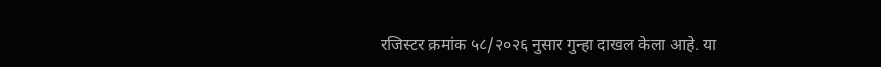रजिस्टर क्रमांक ५८/२०२६ नुसार गुन्हा दाखल केला आहे. या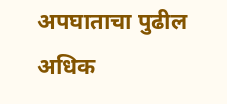अपघाताचा पुढील अधिक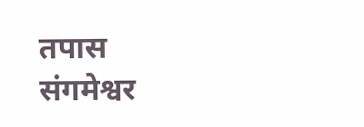तपास संगमेश्वर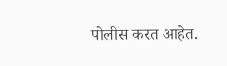पोलीस करत आहेत.